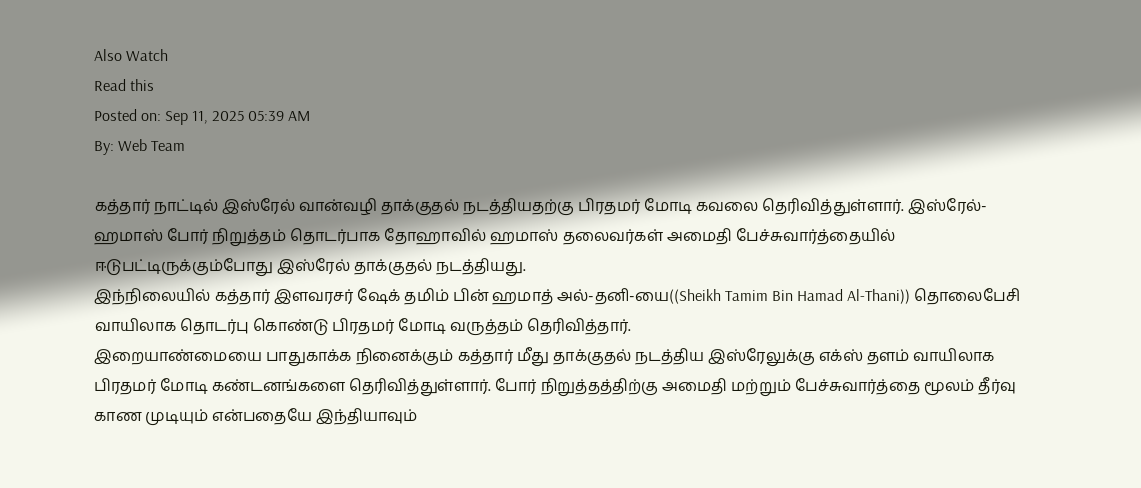Also Watch
Read this
Posted on: Sep 11, 2025 05:39 AM
By: Web Team

கத்தார் நாட்டில் இஸ்ரேல் வான்வழி தாக்குதல் நடத்தியதற்கு பிரதமர் மோடி கவலை தெரிவித்துள்ளார். இஸ்ரேல்-ஹமாஸ் போர் நிறுத்தம் தொடர்பாக தோஹாவில் ஹமாஸ் தலைவர்கள் அமைதி பேச்சுவார்த்தையில் ஈடுபட்டிருக்கும்போது இஸ்ரேல் தாக்குதல் நடத்தியது.
இந்நிலையில் கத்தார் இளவரசர் ஷேக் தமிம் பின் ஹமாத் அல்-தனி-யை((Sheikh Tamim Bin Hamad Al-Thani)) தொலைபேசி வாயிலாக தொடர்பு கொண்டு பிரதமர் மோடி வருத்தம் தெரிவித்தார்.
இறையாண்மையை பாதுகாக்க நினைக்கும் கத்தார் மீது தாக்குதல் நடத்திய இஸ்ரேலுக்கு எக்ஸ் தளம் வாயிலாக பிரதமர் மோடி கண்டனங்களை தெரிவித்துள்ளார். போர் நிறுத்தத்திற்கு அமைதி மற்றும் பேச்சுவார்த்தை மூலம் தீர்வு காண முடியும் என்பதையே இந்தியாவும்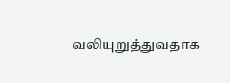வலியுறுத்துவதாக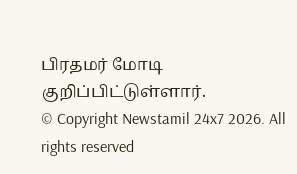பிரதமர் மோடி குறிப்பிட்டுள்ளார்.
© Copyright Newstamil 24x7 2026. All rights reserved